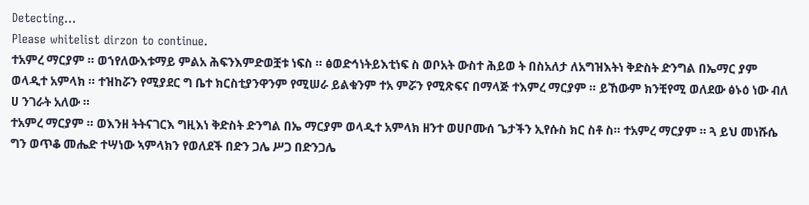Detecting...
Please whitelist dirzon to continue.
ተአምረ ማርያም ። ወኀየለውእቱማይ ምልአ ሕፍንእምድወቿቱ ነፍስ ። ፅወድኅነትይእቲነፍ ስ ወቦአት ውስተ ሕይወ ት በስአለታ ለአግዝእትነ ቅድስት ድንግል በኤማር ያም ወላዲተ አምላክ ። ተዝከሯን የሚያደር ግ ቤተ ክርስቲያንዋንም የሚሠራ ይልቁንም ተአ ምሯን የሚጽፍና በማላጅ ተእምረ ማርያም ። ይኸውም ክንቺየሚ ወለደው ፅኑዕ ነው ብለ ሀ ንገራት አለው ።
ተአምረ ማርያም ። ወእንዘ ትትናገርእ ግዚእነ ቅድስት ድንግል በኤ ማርያም ወላዲተ አምላክ ዘንተ ወሀቦሙሰ ጌታችን ኢየሱስ ክር ስቶ ስ። ተአምረ ማርያም ። ጓ ይህ መነሹሴ ግን ወጥቆ መሔድ ተሣነው ኣምላክን የወለደች በድን ጋሌ ሥጋ በድንጋሌ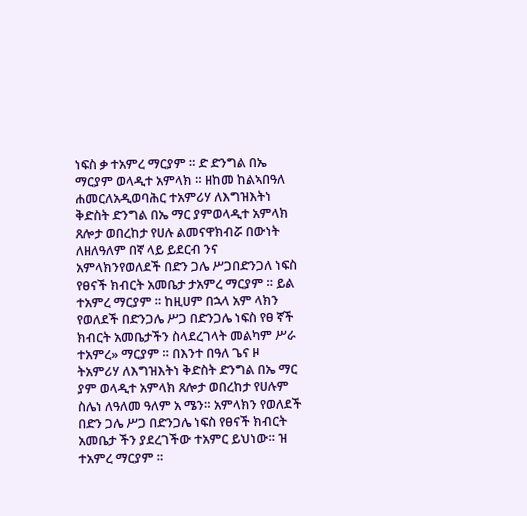ነፍስ ቃ ተአምረ ማርያም ። ድ ድንግል በኤ ማርያም ወላዲተ አምላክ ። ዘከመ ከልኣበዓለ ሐመርለአዲወባሕር ተአምሪሃ ለእግዝእትነ ቅድስት ድንግል በኤ ማር ያምወላዲተ አምላክ ጸሎታ ወበረከታ የሀሉ ልመናዋክብሯ በውነት ለዘለዓለም በኛ ላይ ይደርብ ንና አምላክንየወለደች በድን ጋሌ ሥጋበድንጋለ ነፍስ የፀናች ክብርት አመቤታ ታአምረ ማርያም ። ይል ተአምረ ማርያም ። ከዚሀም በኋላ አም ላክን የወለደች በድንጋሌ ሥጋ በድንጋሌ ነፍስ የፀ ኛች ክብርት አመቤታችን ስላደረገላት መልካም ሥራ ተአምረ» ማርያም ። በእንተ በዓለ ጌና ዞ ትአምሪሃ ለእግዝእትነ ቅድስት ድንግል በኤ ማር ያም ወላዲተ አምላክ ጸሎታ ወበረከታ የሀሉም ስሌነ ለዓለመ ዓለም አ ሜን። አምላክን የወለደች በድን ጋሌ ሥጋ በድንጋሌ ነፍስ የፀናች ክብርት አመቤታ ችን ያደረገችው ተአምር ይህነው። ዝ ተአምረ ማርያም ።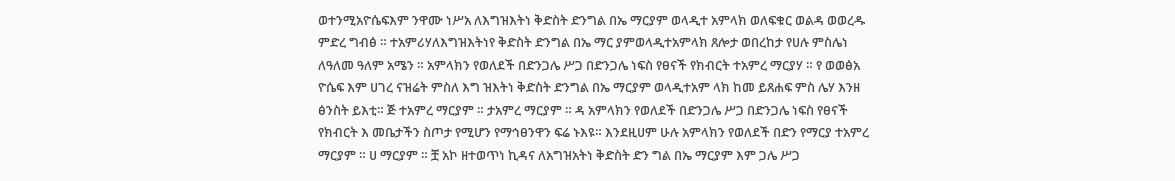ወተንሚአዮሴፍእም ንዋሙ ነሥአ ለእግዝእትነ ቅድስት ድንግል በኤ ማርያም ወላዲተ አምላክ ወለፍቁር ወልዳ ወወረዱ ምድረ ግብፅ ። ተአምሪሃለእግዝእትነየ ቅድስት ድንግል በኤ ማር ያምወላዲተአምላክ ጸሎታ ወበረከታ የሀሉ ምስሌነ ለዓለመ ዓለም አሜን ። አምላክን የወለደች በድንጋሌ ሥጋ በድንጋሌ ነፍስ የፀናች የክብርት ተአምረ ማርያሃ ። የ ወወፅአ ዮሴፍ እም ሀገረ ናዝሬት ምስለ እግ ዝእትነ ቅድስት ድንግል በኤ ማርያም ወላዲተአም ላክ ከመ ይጸሐፍ ምስ ሌሃ እንዘ ፅንስት ይእቲ። ጅ ተአምረ ማርያም ። ታአምረ ማርያም ። ዳ አምላክን የወለደች በድንጋሌ ሥጋ በድንጋሌ ነፍስ የፀናች የክብርት እ መቤታችን ስጦታ የሚሆን የማኅፀንዋን ፍሬ ኑእዩ። እንደዚሀም ሁሉ አምላክን የወለደች በድን የማርያ ተአምረ ማርያም ። ሀ ማርያም ። ቿ አኮ ዘተወጥነ ኪዳና ለአግዝአትነ ቅድስት ድን ግል በኤ ማርያም እም ጋሌ ሥጋ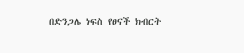በድንጋሌ ነፍስ የፀናች ክብርት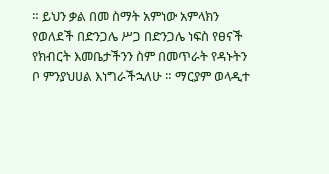። ይህን ቃል በመ ስማት አምነው አምላክን የወለደች በድንጋሌ ሥጋ በድንጋሌ ነፍስ የፀናች የክብርት እመቤታችንን ስም በመጥራት የዳኑትን ቦ ምንያህሀል እነግራችኋለሁ ። ማርያም ወላዲተ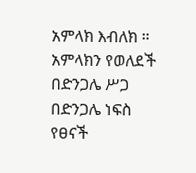አምላክ እብለክ ። አምላክን የወለደች በድንጋሌ ሥጋ በድንጋሌ ነፍስ የፀናች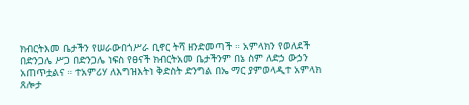ክብርትእመ ቤታችን የሠራውበጎሥራ ቢኖር ትሻ ዘንድመጣች ። አምላክን የወለደች በድንጋሌ ሥጋ በድንጋሌ ነፍስ የፀናች ክብርትአመ ቤታችንም በኔ ስም ለድኃ ውኃን አጠጥቷልና ። ተአምሪሃ ለእግዝእትነ ቅድስት ድንግል በኤ ማር ያምወላዲተ አምላክ ጸሎታ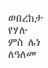ወበረከታ የሃሉ ምስ ሌነ ለዓለመ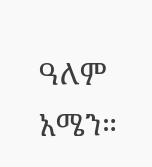ዓለም አሜን።